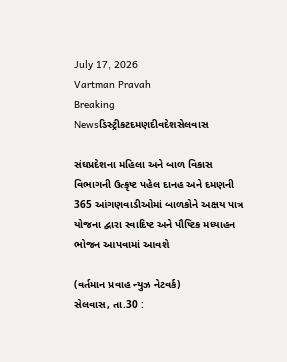July 17, 2026
Vartman Pravah
Breaking Newsડિસ્ટ્રીકટદમણદીવદેશસેલવાસ

સંઘપ્રદેશના મહિલા અને બાળ વિકાસ વિભાગની ઉત્‍કૃષ્ટ પહેલ દાનહ અને દમણની 365 આંગણવાડીઓમાં બાળકોને અક્ષય પાત્ર યોજના દ્વારા સ્‍વાદિષ્‍ટ અને પૌષ્‍ટિક મધ્‍યાહન ભોજન આપવામાં આવશે

(વર્તમાન પ્રવાહ ન્‍યુઝ નેટવર્ક)
સેલવાસ, તા.30 :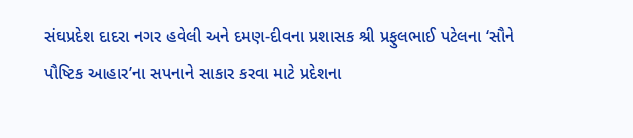સંઘપ્રદેશ દાદરા નગર હવેલી અને દમણ-દીવના પ્રશાસક શ્રી પ્રફુલભાઈ પટેલના ‘સૌને પૌષ્‍ટિક આહાર’ના સપનાને સાકાર કરવા માટે પ્રદેશના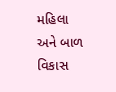મહિલા અને બાળ વિકાસ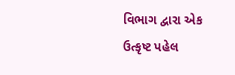વિભાગ દ્વારા એક ઉત્‍કૃષ્ટ પહેલ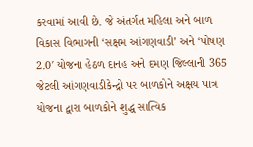કરવામાં આવી છે. જે અંતર્ગત મહિલા અને બાળ વિકાસ વિભાગની ‘સક્ષમ આંગણવાડી’ અને ‘પોષણ 2.0′ યોજના હેઠળ દાનહ અને દમણ જિલ્લાની 365 જેટલી આંગણવાડીકેન્‍દ્રો પર બાળકોને અક્ષય પાત્ર યોજના દ્વારા બાળકોને શુદ્ધ સાત્‍વિક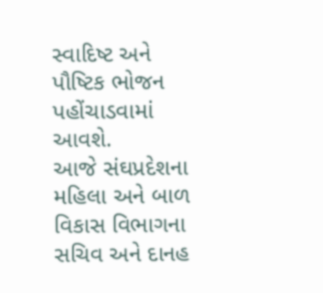સ્‍વાદિષ્‍ટ અને પૌષ્‍ટિક ભોજન પહોંચાડવામાં આવશે.
આજે સંઘપ્રદેશના મહિલા અને બાળ વિકાસ વિભાગના સચિવ અને દાનહ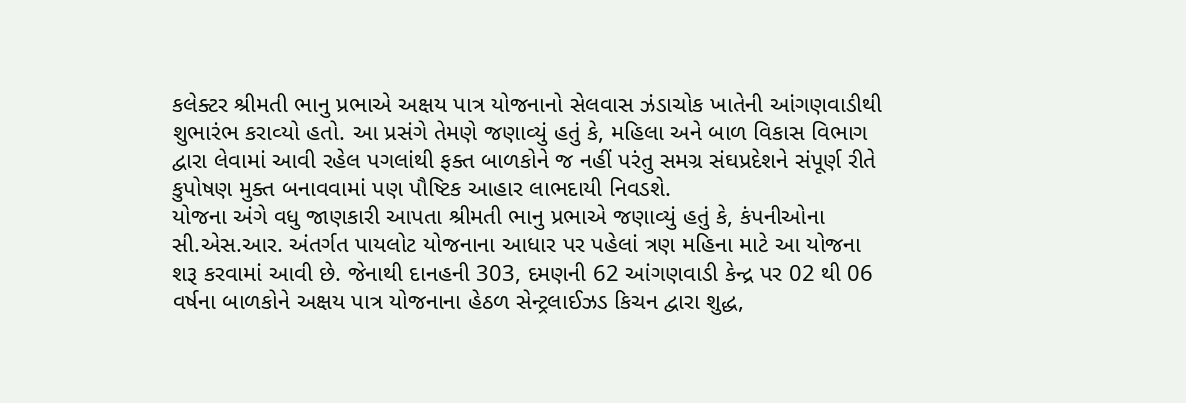કલેક્‍ટર શ્રીમતી ભાનુ પ્રભાએ અક્ષય પાત્ર યોજનાનો સેલવાસ ઝંડાચોક ખાતેની આંગણવાડીથી શુભારંભ કરાવ્‍યો હતો. આ પ્રસંગે તેમણે જણાવ્‍યું હતું કે, મહિલા અને બાળ વિકાસ વિભાગ દ્વારા લેવામાં આવી રહેલ પગલાંથી ફક્‍ત બાળકોને જ નહીં પરંતુ સમગ્ર સંઘપ્રદેશને સંપૂર્ણ રીતે કુપોષણ મુક્‍ત બનાવવામાં પણ પૌષ્‍ટિક આહાર લાભદાયી નિવડશે.
યોજના અંગે વધુ જાણકારી આપતા શ્રીમતી ભાનુ પ્રભાએ જણાવ્‍યું હતું કે, કંપનીઓના સી.એસ.આર. અંતર્ગત પાયલોટ યોજનાના આધાર પર પહેલાં ત્રણ મહિના માટે આ યોજના શરૂ કરવામાં આવી છે. જેનાથી દાનહની 303, દમણની 62 આંગણવાડી કેન્‍દ્ર પર 02 થી 06 વર્ષના બાળકોને અક્ષય પાત્ર યોજનાના હેઠળ સેન્‍ટ્રલાઈઝડ કિચન દ્વારા શુદ્ધ,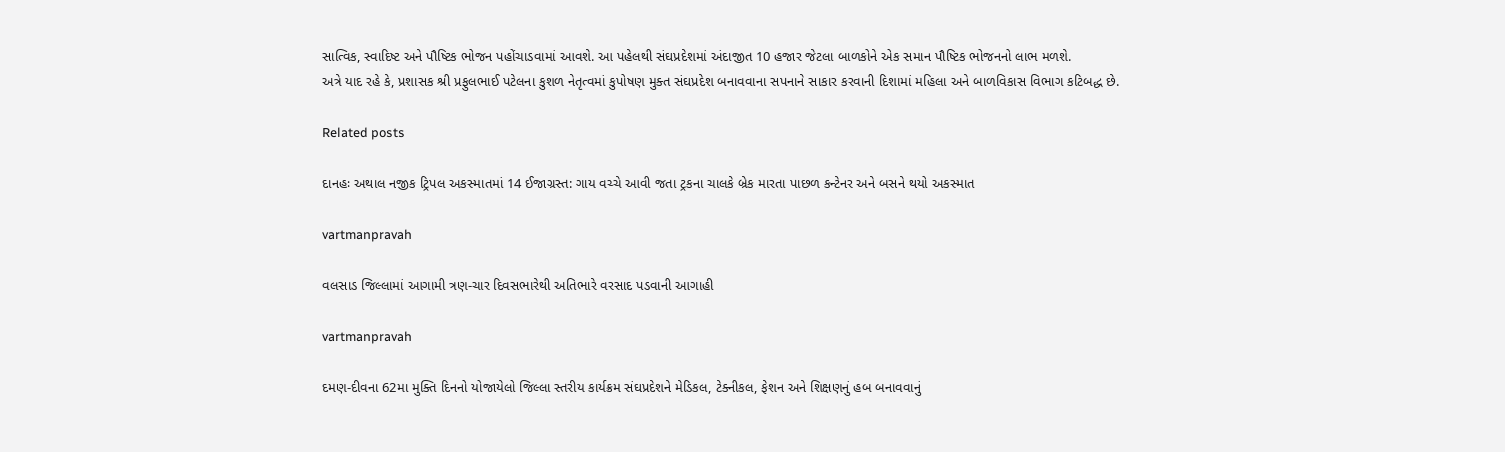સાત્‍વિક, સ્‍વાદિષ્ટ અને પૌષ્‍ટિક ભોજન પહોંચાડવામાં આવશે. આ પહેલથી સંઘપ્રદેશમાં અંદાજીત 10 હજાર જેટલા બાળકોને એક સમાન પૌષ્‍ટિક ભોજનનો લાભ મળશે.
અત્રે યાદ રહે કે, પ્રશાસક શ્રી પ્રફુલભાઈ પટેલના કુશળ નેતૃત્‍વમાં કુપોષણ મુક્‍ત સંઘપ્રદેશ બનાવવાના સપનાને સાકાર કરવાની દિશામાં મહિલા અને બાળવિકાસ વિભાગ કટિબદ્ધ છે.

Related posts

દાનહઃ અથાલ નજીક ટ્રિપલ અકસ્‍માતમાં 14 ઈજાગ્રસ્‍ત: ગાય વચ્‍ચે આવી જતા ટ્રકના ચાલકે બ્રેક મારતા પાછળ કન્‍ટેનર અને બસને થયો અકસ્‍માત

vartmanpravah

વલસાડ જિલ્લામાં આગામી ત્રણ-ચાર દિવસભારેથી અતિભારે વરસાદ પડવાની આગાહી

vartmanpravah

દમણ-દીવના 62મા મુક્‍તિ દિનનો યોજાયેલો જિલ્લા સ્‍તરીય કાર્યક્રમ સંઘપ્રદેશને મેડિકલ, ટેક્‍નીકલ, ફેશન અને શિક્ષણનું હબ બનાવવાનું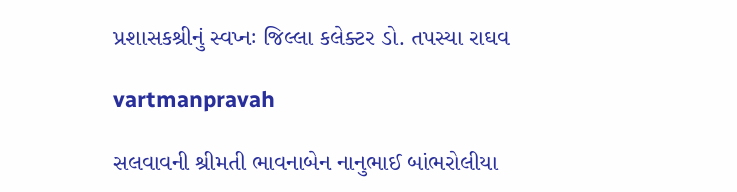પ્રશાસકશ્રીનું સ્‍વપ્‍નઃ જિલ્લા કલેક્‍ટર ડો. તપસ્‍યા રાઘવ

vartmanpravah

સલવાવની શ્રીમતી ભાવનાબેન નાનુભાઈ બાંભરોલીયા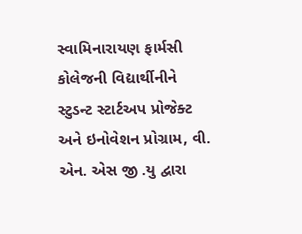સ્વામિનારાયણ ફાર્મસી કોલેજની વિદ્યાર્થીનીને સ્ટુડન્ટ સ્ટાર્ટઅપ પ્રોજેક્ટ અને ઇનોવેશન પ્રોગ્રામ, વી. એન. એસ જી .યુ દ્વારા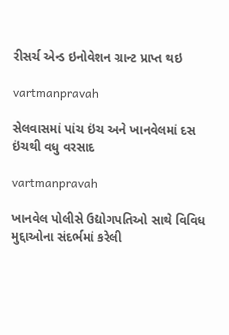રીસર્ચ એન્ડ ઇનોવેશન ગ્રાન્ટ પ્રાપ્ત થઇ

vartmanpravah

સેલવાસમાં પાંચ ઇંચ અને ખાનવેલમાં દસ ઇંચથી વધુ વરસાદ

vartmanpravah

ખાનવેલ પોલીસે ઉદ્યોગપતિઓ સાથે વિવિધ મુદ્દાઓના સંદર્ભમાં કરેલી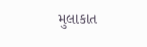મુલાકાત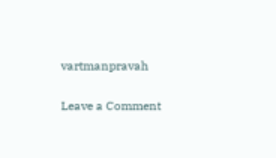vartmanpravah

Leave a Comment